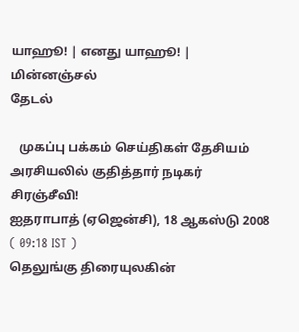யாஹூ! | எனது யாஹூ! | மின்னஞ்சல்
தேடல்

   முகப்பு பக்கம் செய்திகள் தேசியம்
அரசியலில் குதித்தார் நடிகர் சிரஞ்சீவி!
ஐதராபாத் (ஏஜென்சி), 18 ஆகஸ்டு 2008   ( 09:18 IST )
தெலுங்கு திரையுலகின்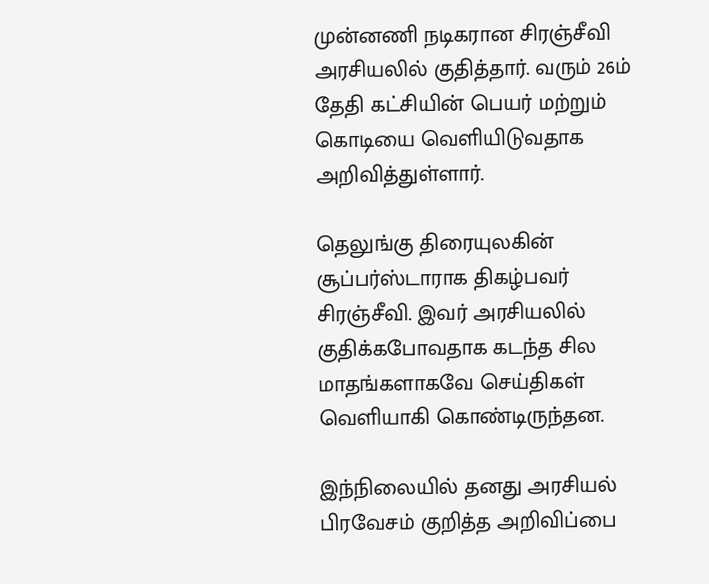முன்னணி நடிகரான சிரஞ்சீவி அரசியலில் குதித்தார். வரும் 26ம் தேதி கட்சியின் பெயர் மற்றும் கொடியை வெளியிடுவதாக அறிவித்துள்ளார்.

தெலுங்கு திரையுலகின் சூப்பர்ஸ்டாராக திகழ்பவர் சிரஞ்சீவி. இவர் அரசியலில் குதிக்கபோவதாக கடந்த சில மாதங்களாகவே செய்திகள் வெளியாகி கொண்டிருந்தன.

இந்நிலையில் தனது அரசியல் பிரவேசம் குறித்த அறிவிப்பை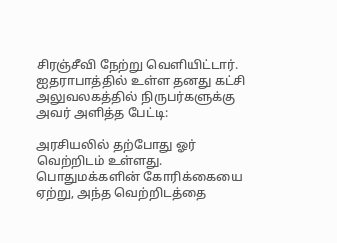சிரஞ்சீவி நேற்று வெளியிட்டார். ஐதராபாத்தில் உள்ள தனது கட்சி அலுவலகத்தில் நிருபர்களுக்கு அவர் அளித்த பேட்டி:

அரசியலில் தற்போது ஓர் வெற்றிடம் உள்ளது. பொதுமக்களின் கோரிக்கையை ஏற்று, அந்த வெற்றிடத்தை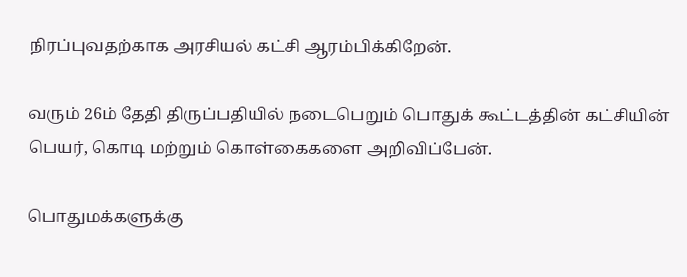நிரப்புவதற்காக அரசியல் கட்சி ஆரம்பிக்கிறேன்.

வரும் 26ம் தேதி திருப்பதியில் நடைபெறும் பொதுக் கூட்டத்தின் கட்சியின் பெயர், கொடி மற்றும் கொள்கைகளை அறிவிப்பேன்.

பொதுமக்களுக்கு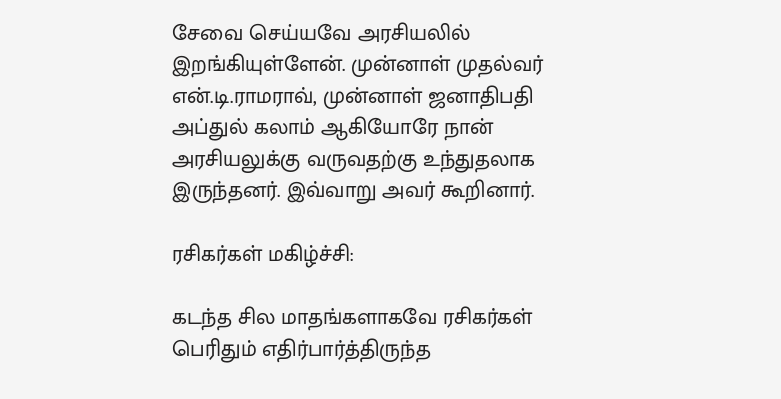சேவை செய்யவே அரசியலில் இறங்கியுள்ளேன். முன்னாள் முதல்வர் என்.டி.ராமராவ், முன்னாள் ஜனாதிபதி அப்துல் கலாம் ஆகியோரே நான் அரசியலுக்கு வருவதற்கு உந்துதலாக இருந்தனர். இவ்வாறு அவர் கூறினார்.

ரசிகர்கள் மகிழ்ச்சி:

கடந்த சில மாதங்களாகவே ரசிகர்கள் பெரிதும் எதிர்பார்த்திருந்த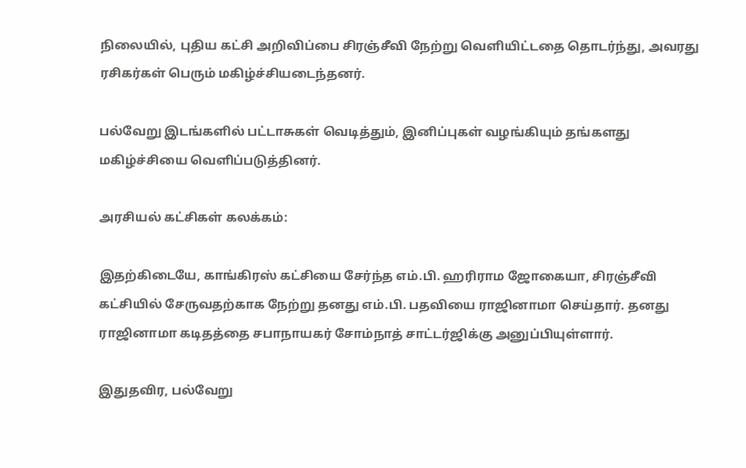நிலையில், புதிய கட்சி அறிவிப்பை சிரஞ்சீவி நேற்று வெளியிட்டதை தொடர்ந்து, அவரது ரசிகர்கள் பெரும் மகிழ்ச்சியடைந்தனர்.

பல்வேறு இடங்களில் பட்டாசுகள் வெடித்தும், இனிப்புகள் வழங்கியும் தங்களது மகிழ்ச்சியை வெளிப்படுத்தினர்.

அரசியல் கட்சிகள் கலக்கம்:

இதற்கிடையே, காங்கிரஸ் கட்சியை சேர்ந்த எம்.பி. ஹரிராம ஜோகையா, சிரஞ்சீவி கட்சியில் சேருவதற்காக நேற்று தனது எம்.பி. பதவியை ராஜினாமா செய்தார். தனது ராஜினாமா கடிதத்தை சபாநாயகர் சோம்நாத் சாட்டர்ஜிக்கு அனுப்பியுள்ளார்.

இதுதவிர, பல்வேறு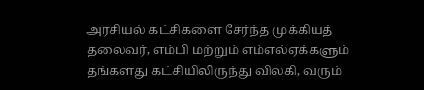அரசியல் கட்சிகளை சேர்ந்த முக்கியத் தலைவர், எம்பி மற்றும் எம்எல்ஏக்களும் தங்களது கட்சியிலிருந்து விலகி, வரும்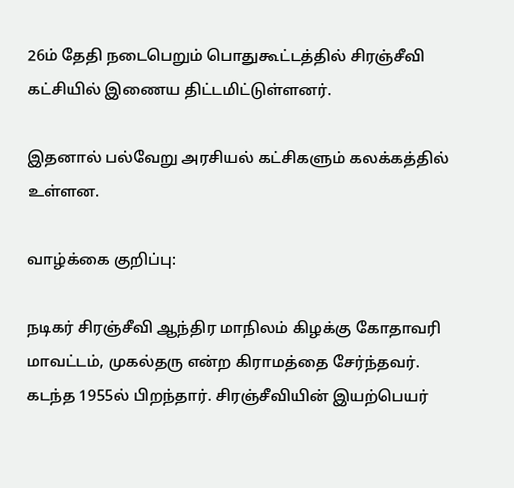26ம் தேதி நடைபெறும் பொதுகூட்டத்தில் சிரஞ்சீவி கட்சியில் இணைய திட்டமிட்டுள்ளனர்.

இதனால் பல்வேறு அரசியல் கட்சிகளும் கலக்கத்தில் உள்ளன.

வாழ்க்கை குறிப்பு:

நடிகர் சிரஞ்சீவி ஆந்திர மாநிலம் கிழக்கு கோதாவரி மாவட்டம், முகல்தரு என்ற கிராமத்தை சேர்ந்தவர். கடந்த 1955ல் பிறந்தார். சிரஞ்சீவியின் இயற்பெயர்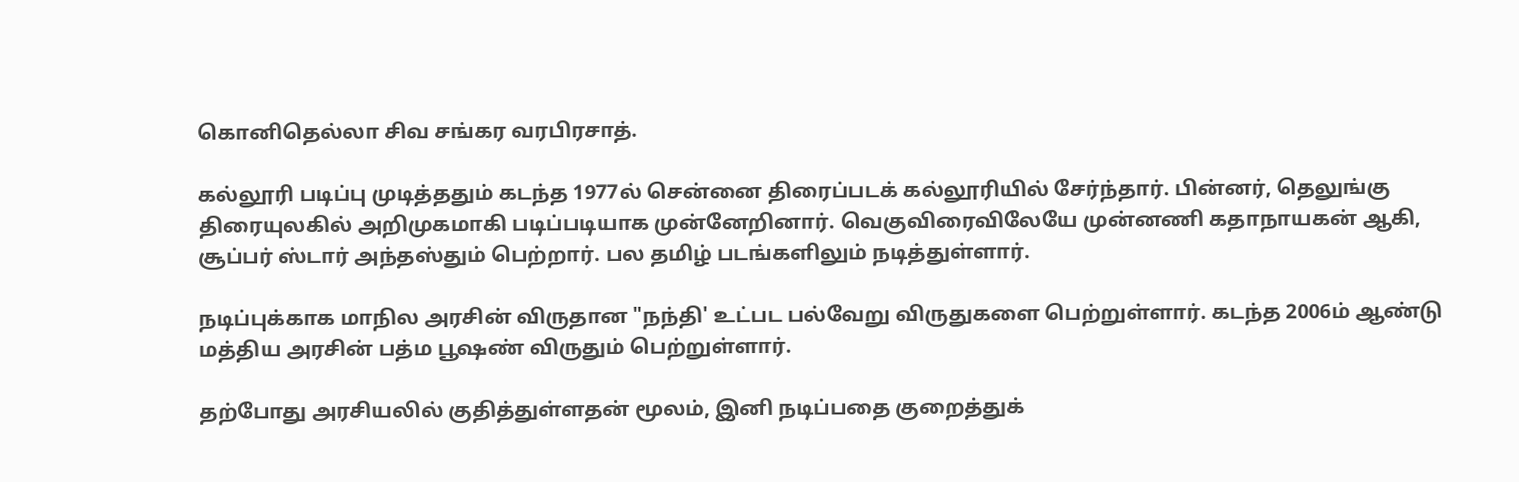கொனிதெல்லா சிவ சங்கர வரபிரசாத்.

கல்லூரி படிப்பு முடித்ததும் கடந்த 1977ல் சென்னை திரைப்படக் கல்லூரியில் சேர்ந்தார். பின்னர், தெலுங்கு திரையுலகில் அறிமுகமாகி படிப்படியாக முன்னேறினார். வெகுவிரைவிலேயே முன்னணி கதாநாயகன் ஆகி, சூப்பர் ஸ்டார் அந்தஸ்தும் பெற்றார். பல தமிழ் படங்களிலும் நடித்துள்ளார்.

நடிப்புக்காக மாநில அரசின் விருதான "நந்தி' உட்பட பல்வேறு விருதுகளை பெற்றுள்ளார். கடந்த 2006ம் ஆண்டு மத்திய அரசின் பத்ம பூஷண் விருதும் பெற்றுள்ளார்.

தற்போது அரசியலில் குதித்துள்ளதன் மூலம், இனி நடிப்பதை குறைத்துக்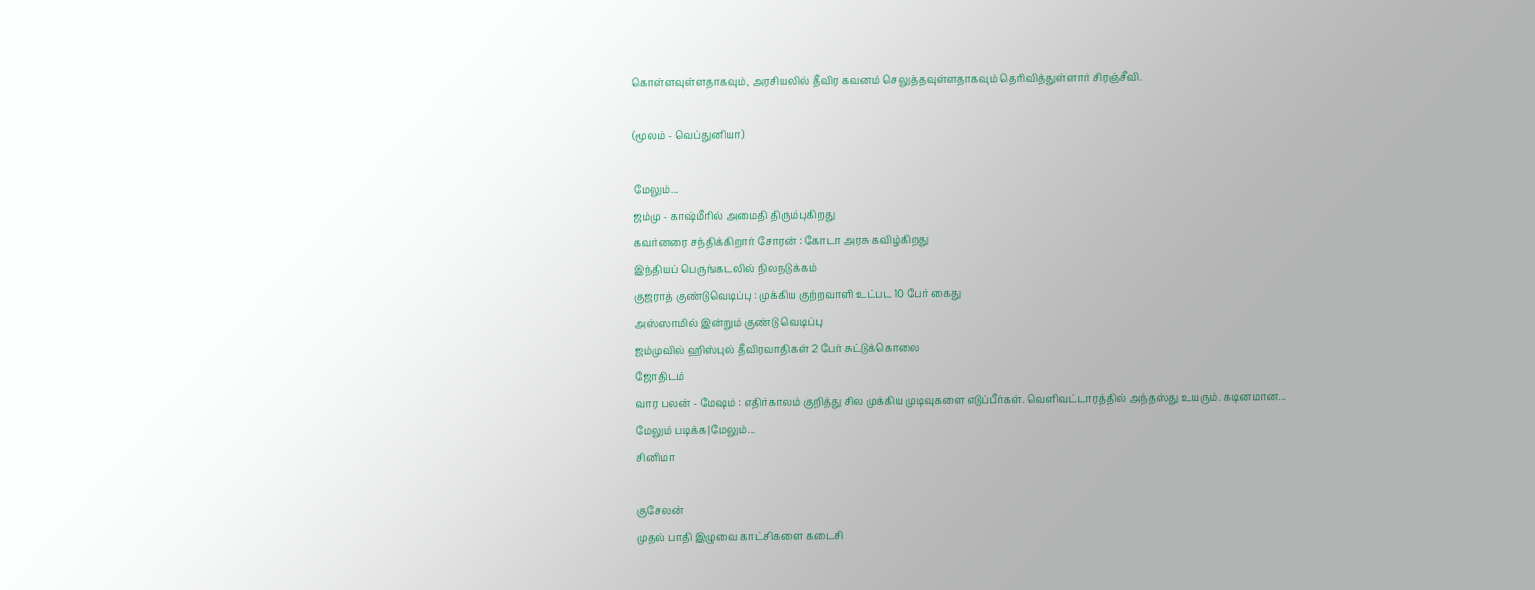கொள்ளவுள்ளதாகவும், அரசியலில் தீவிர கவனம் செலுத்தவுள்ளதாகவும் தெரிவித்துள்ளார் சிரஞ்சீவி.

(மூலம் - வெப்துனியா)

மேலும்...
ஜம்மு - காஷ்மீரில் அமைதி திரும்புகிறது
கவர்னரை சந்திக்கிறார் சோரன் : கோடா அரசு கவிழ்கிறது
இந்தியப் பெருங்கடலில் நிலநடுக்கம்
குஜராத் குண்டுவெடிப்பு : முக்கிய குற்றவாளி உட்பட 10 பேர் கைது
அ‌ஸ்ஸா‌மி‌ல் இன்றும் கு‌ண்டு வெடி‌ப்பு
ஜம்முவில் ஹ‌ி‌ஸ்பு‌ல் ‌‌தீ‌விரவா‌திக‌ள் 2 பேர் சு‌ட்டு‌க்கொலை
ஜோதிடம்
வார பலன் - மேஷம் : எதிர்காலம் குறித்து சில முக்கிய முடிவுகளை எடுப்பீர்கள். வெளிவட்டாரத்தில் அந்தஸ்து உயரும். கடினமான...
மேலும் படிக்க|மேலும்...
சினிமா

குசேலன்
முதல் பாதி இழுவை காட்சிகளை கடைசி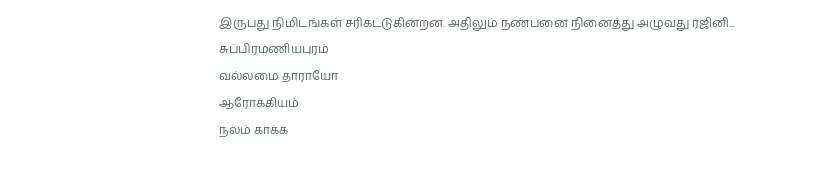இருபது நிமிடங்கள் சரிகட்டுகின்றன. அதிலும் நண்பனை நினைத்து அழுவது ரஜினி...
சுப்பிரமணியபுரம்
வல்லமை தாராயோ
ஆரோக்கியம்
நலம் காக்க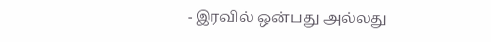- இரவில் ஒன்பது அல்லது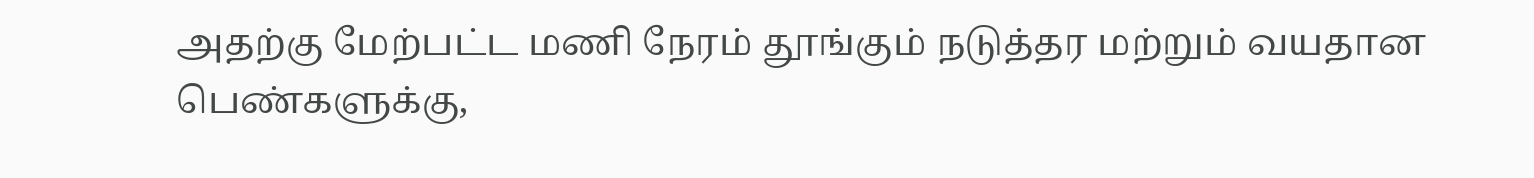அதற்கு மேற்பட்ட மணி நேரம் தூங்கும் நடுத்தர மற்றும் வயதான பெண்களுக்கு,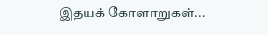இதயக் கோளாறுகள்...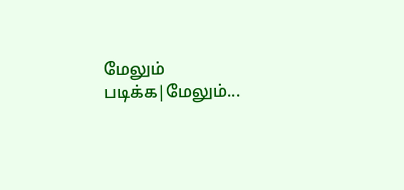மேலும் படிக்க|மேலும்...